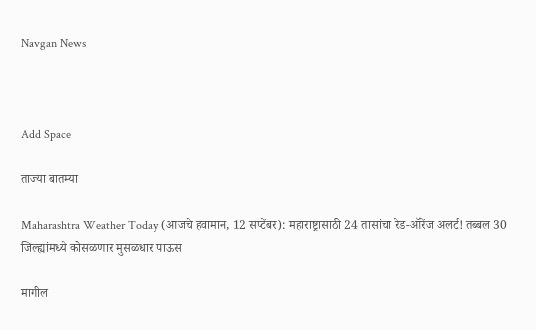Navgan News



Add Space

ताज्या बातम्या

Maharashtra Weather Today (आजचे हवामान, 12 सप्टेंबर): महाराष्ट्रासाठी 24 तासांचा रेड-ऑरेंज अलर्ट! तब्बल 30 जिल्ह्यांमध्ये कोसळणार मुसळधार पाऊस

मागील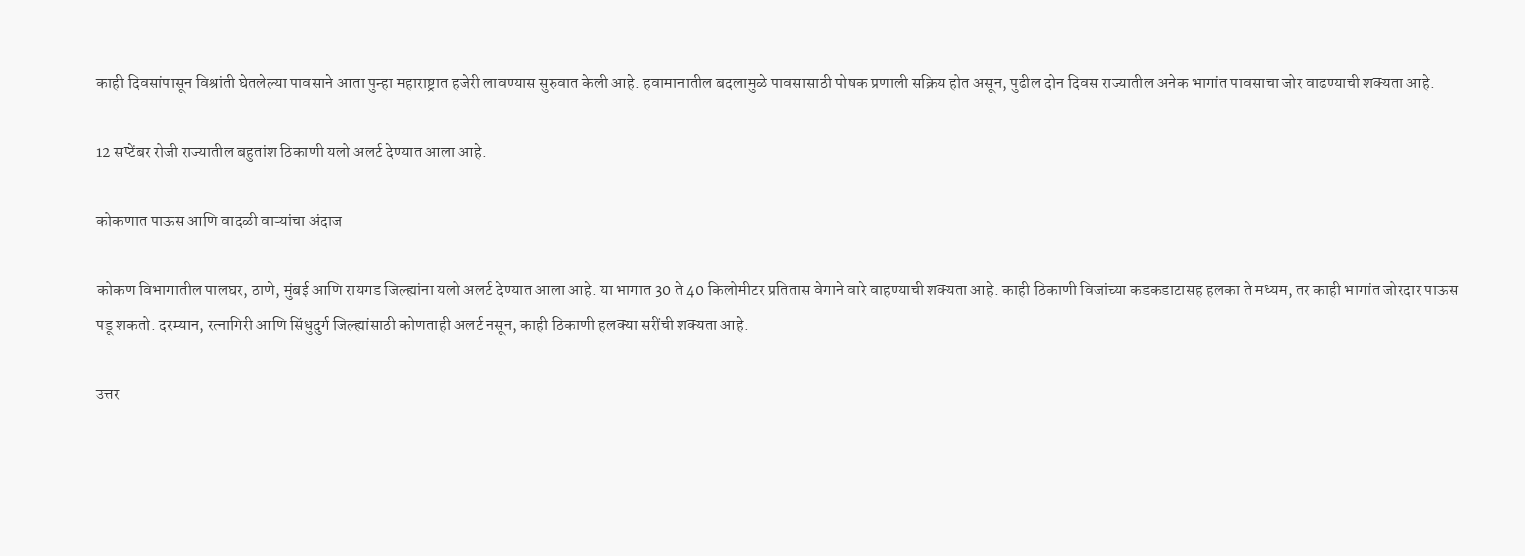काही दिवसांपासून विश्रांती घेतलेल्या पावसाने आता पुन्हा महाराष्ट्रात हजेरी लावण्यास सुरुवात केली आहे. हवामानातील बदलामुळे पावसासाठी पोषक प्रणाली सक्रिय होत असून, पुढील दोन दिवस राज्यातील अनेक भागांत पावसाचा जोर वाढण्याची शक्यता आहे.

12 सप्टेंबर रोजी राज्यातील बहुतांश ठिकाणी यलो अलर्ट देण्यात आला आहे.

कोकणात पाऊस आणि वादळी वाऱ्यांचा अंदाज

कोकण विभागातील पालघर, ठाणे, मुंबई आणि रायगड जिल्ह्यांना यलो अलर्ट देण्यात आला आहे. या भागात 30 ते 40 किलोमीटर प्रतितास वेगाने वारे वाहण्याची शक्यता आहे. काही ठिकाणी विजांच्या कडकडाटासह हलका ते मध्यम, तर काही भागांत जोरदार पाऊस पडू शकतो. दरम्यान, रत्नागिरी आणि सिंधुदुर्ग जिल्ह्यांसाठी कोणताही अलर्ट नसून, काही ठिकाणी हलक्या सरींची शक्यता आहे.

उत्तर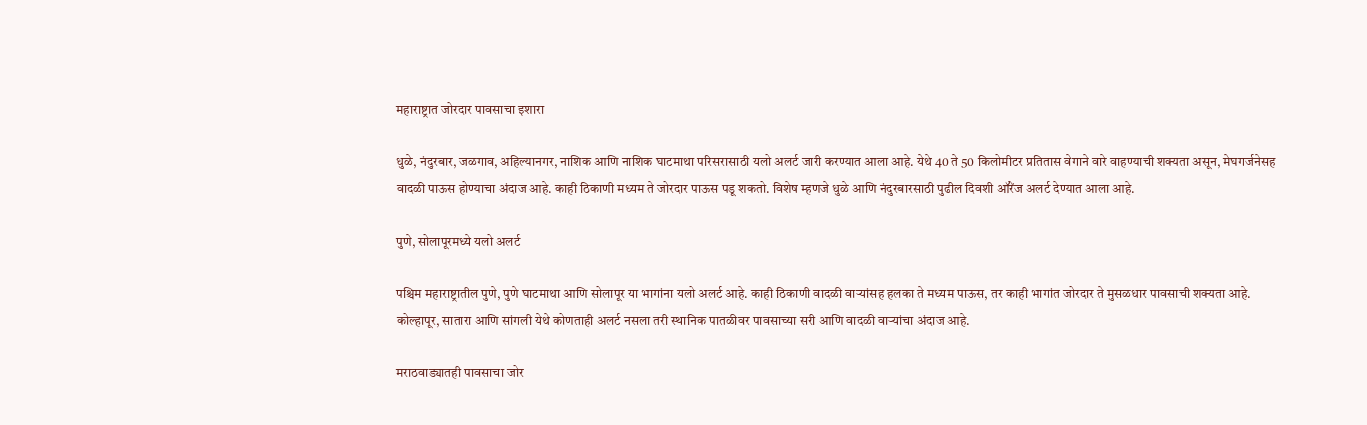महाराष्ट्रात जोरदार पावसाचा इशारा

धुळे, नंदुरबार, जळगाव, अहिल्यानगर, नाशिक आणि नाशिक घाटमाथा परिसरासाठी यलो अलर्ट जारी करण्यात आला आहे. येथे 40 ते 50 किलोमीटर प्रतितास वेगाने वारे वाहण्याची शक्यता असून, मेघगर्जनेसह वादळी पाऊस होण्याचा अंदाज आहे. काही ठिकाणी मध्यम ते जोरदार पाऊस पडू शकतो. विशेष म्हणजे धुळे आणि नंदुरबारसाठी पुढील दिवशी ऑरेंज अलर्ट देण्यात आला आहे.

पुणे, सोलापूरमध्ये यलो अलर्ट

पश्चिम महाराष्ट्रातील पुणे, पुणे घाटमाथा आणि सोलापूर या भागांना यलो अलर्ट आहे. काही ठिकाणी वादळी वाऱ्यांसह हलका ते मध्यम पाऊस, तर काही भागांत जोरदार ते मुसळधार पावसाची शक्यता आहे. कोल्हापूर, सातारा आणि सांगली येथे कोणताही अलर्ट नसला तरी स्थानिक पातळीवर पावसाच्या सरी आणि वादळी वाऱ्यांचा अंदाज आहे.

मराठवाड्यातही पावसाचा जोर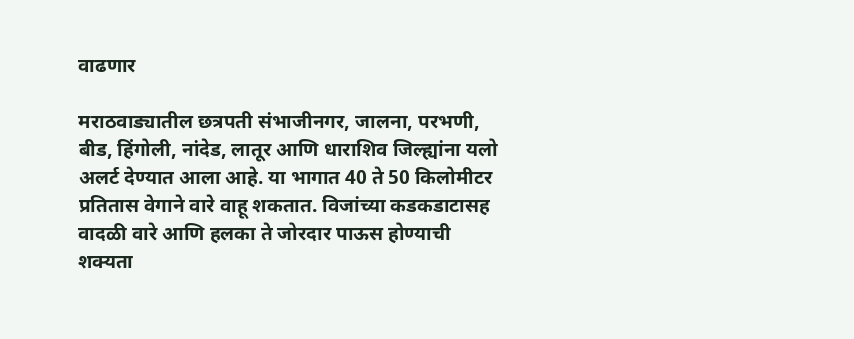वाढणार

मराठवाड्यातील छत्रपती संभाजीनगर, जालना, परभणी, बीड, हिंगोली, नांदेड, लातूर आणि धाराशिव जिल्ह्यांना यलो अलर्ट देण्यात आला आहे. या भागात 40 ते 50 किलोमीटर प्रतितास वेगाने वारे वाहू शकतात. विजांच्या कडकडाटासह वादळी वारे आणि हलका ते जोरदार पाऊस होण्याची शक्यता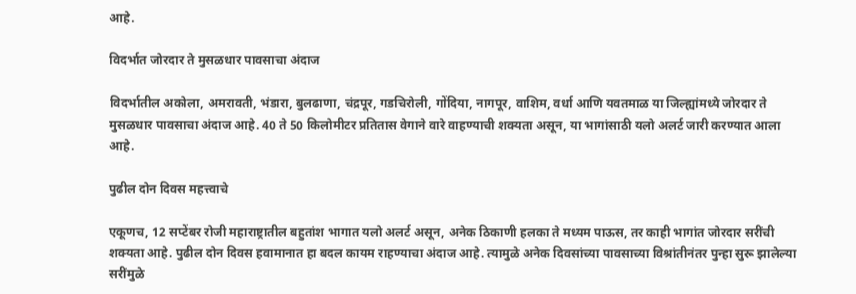आहे.

विदर्भात जोरदार ते मुसळधार पावसाचा अंदाज

विदर्भातील अकोला, अमरावती, भंडारा, बुलढाणा, चंद्रपूर, गडचिरोली, गोंदिया, नागपूर, वाशिम, वर्धा आणि यवतमाळ या जिल्ह्यांमध्ये जोरदार ते मुसळधार पावसाचा अंदाज आहे. 40 ते 50 किलोमीटर प्रतितास वेगाने वारे वाहण्याची शक्यता असून, या भागांसाठी यलो अलर्ट जारी करण्यात आला आहे.

पुढील दोन दिवस महत्त्वाचे

एकूणच, 12 सप्टेंबर रोजी महाराष्ट्रातील बहुतांश भागात यलो अलर्ट असून, अनेक ठिकाणी हलका ते मध्यम पाऊस, तर काही भागांत जोरदार सरींची शक्यता आहे. पुढील दोन दिवस हवामानात हा बदल कायम राहण्याचा अंदाज आहे. त्यामुळे अनेक दिवसांच्या पावसाच्या विश्रांतीनंतर पुन्हा सुरू झालेल्या सरींमुळे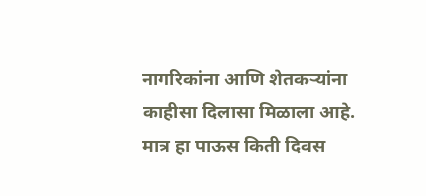नागरिकांना आणि शेतकऱ्यांना काहीसा दिलासा मिळाला आहे. मात्र हा पाऊस किती दिवस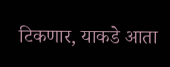टिकणार, याकडे आता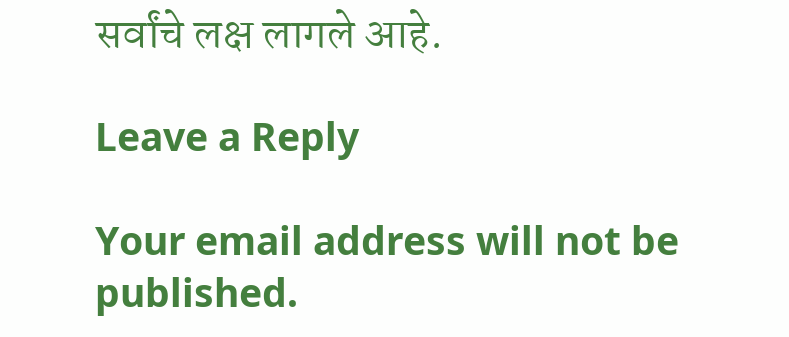सर्वांचे लक्ष लागले आहे.

Leave a Reply

Your email address will not be published.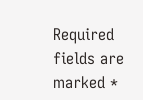Required fields are marked *